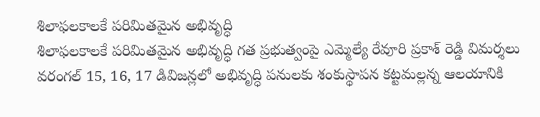శిలాఫలకాలకే పరిమితమైన అభివృద్ధి
శిలాఫలకాలకే పరిమితమైన అభివృద్ధి గత ప్రభుత్వంపై ఎమ్మెల్యే రేవూరి ప్రకాశ్ రెడ్డి విమర్శలు వరంగల్ 15, 16, 17 డివిజన్లలో అభివృద్ధి పనులకు శంకుస్థాపన కట్టమల్లన్న ఆలయానికి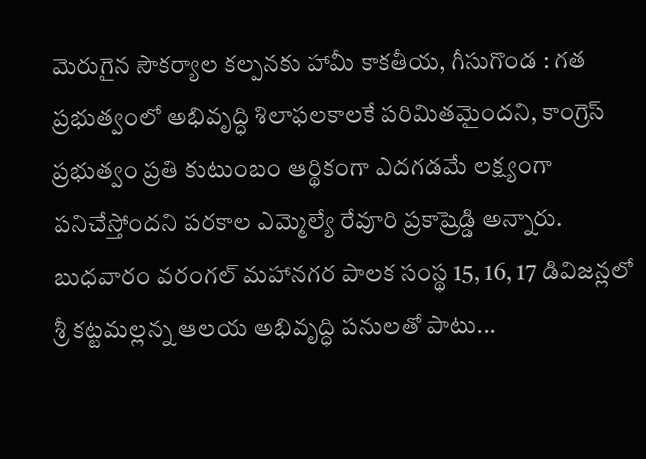మెరుగైన సౌకర్యాల కల్పనకు హామీ కాకతీయ, గీసుగొండ : గత ప్రభుత్వంలో అభివృద్ధి శిలాఫలకాలకే పరిమితమైందని, కాంగ్రెస్ ప్రభుత్వం ప్రతి కుటుంబం ఆర్థికంగా ఎదగడమే లక్ష్యంగా పనిచేస్తోందని పరకాల ఎమ్మెల్యే రేవూరి ప్రకాష్రెడ్డి అన్నారు. బుధవారం వరంగల్ మహానగర పాలక సంస్థ 15, 16, 17 డివిజన్లలో శ్రీ కట్టమల్లన్న ఆలయ అభివృద్ధి పనులతో పాటు...